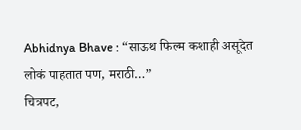Abhidnya Bhave : “साऊथ फिल्म कशाही असूदेत लोकं पाहतात पण, मराठी…”
चित्रपट,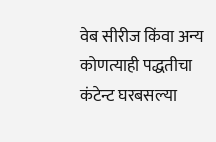वेब सीरीज किंवा अन्य कोणत्याही पद्धतीचा कंटेन्ट घरबसल्या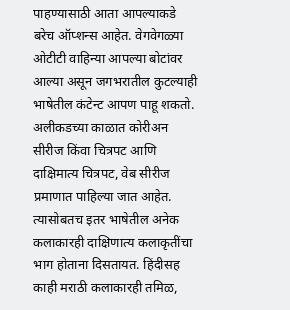पाहण्यासाठी आता आपल्याकडे बरेच ऑप्शन्स आहेत. वेगवेगळ्या ओटीटी वाहिन्या आपल्या बोटांवर आल्या असून जगभरातील कुटल्याही भाषेतील कंटेन्ट आपण पाहू शकतो. अलीकडच्या काळात कोरीअन सीरीज किंवा चित्रपट आणि दाक्षिमात्य चित्रपट, वेब सीरीज प्रमाणात पाहिल्या जात आहेत. त्यासोबतच इतर भाषेतील अनेक कलाकारही दाक्षिणात्य कलाकृतींचा भाग होताना दिसतायत. हिंदीसह काही मराठी कलाकारही तमिळ,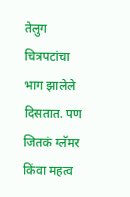तेलुग चित्रपटांचा भाग झालेले दिसतात. पण जितकं ग्लॅमर किंवा महत्व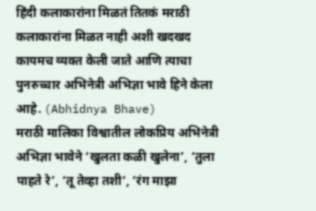हिंदी कलाकारांना मिळतं तितकं मराठी कलाकारांना मिळत नाही अशी खदखद कायमच व्यक्त केली जाते आणि त्याचा पुनरुच्चार अभिनेत्री अभिज्ञा भावे हिने केला आहे. (Abhidnya Bhave)
मराठी मालिका विश्वातील लोकप्रिय अभिनेत्री अभिज्ञा भावेने ‘खुलता कळी खुलेना’, ‘तुला पाहते रे’, ‘तू तेव्हा तशी’, ‘रंग माझा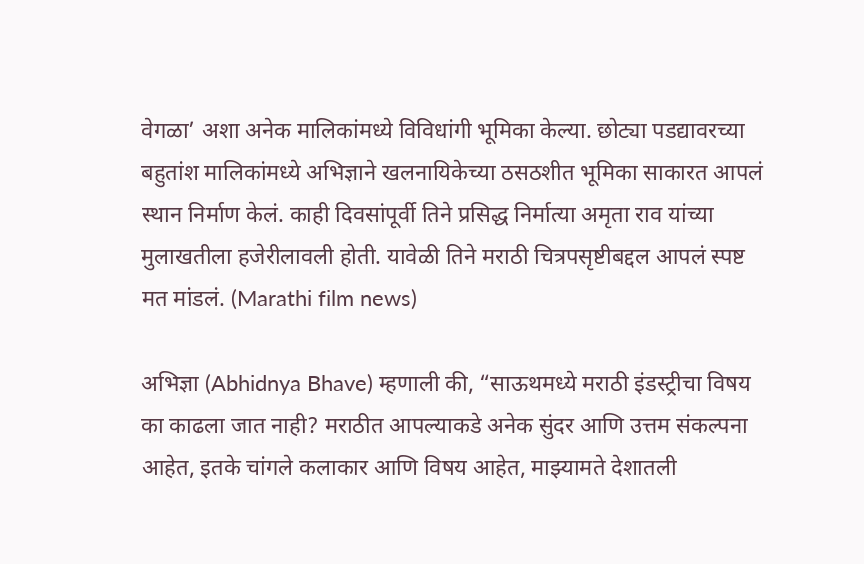वेगळा’ अशा अनेक मालिकांमध्ये विविधांगी भूमिका केल्या. छोट्या पडद्यावरच्या बहुतांश मालिकांमध्ये अभिज्ञाने खलनायिकेच्या ठसठशीत भूमिका साकारत आपलं स्थान निर्माण केलं. काही दिवसांपूर्वी तिने प्रसिद्ध निर्मात्या अमृता राव यांच्या मुलाखतीला हजेरीलावली होती. यावेळी तिने मराठी चित्रपसृष्टीबद्दल आपलं स्पष्ट मत मांडलं. (Marathi film news)

अभिज्ञा (Abhidnya Bhave) म्हणाली की, “साऊथमध्ये मराठी इंडस्ट्रीचा विषय का काढला जात नाही? मराठीत आपल्याकडे अनेक सुंदर आणि उत्तम संकल्पना आहेत, इतके चांगले कलाकार आणि विषय आहेत, माझ्यामते देशातली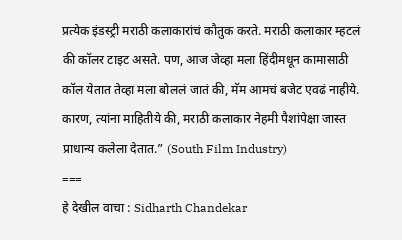प्रत्येक इंडस्ट्री मराठी कलाकारांचं कौतुक करते. मराठी कलाकार म्हटलं की कॉलर टाइट असते. पण, आज जेव्हा मला हिंदीमधून कामासाठी कॉल येतात तेव्हा मला बोललं जातं की, मॅम आमचं बजेट एवढं नाहीये. कारण, त्यांना माहितीये की, मराठी कलाकार नेहमी पैशांपेक्षा जास्त प्राधान्य कलेला देतात.” (South Film Industry)
===
हे देखील वाचा : Sidharth Chandekar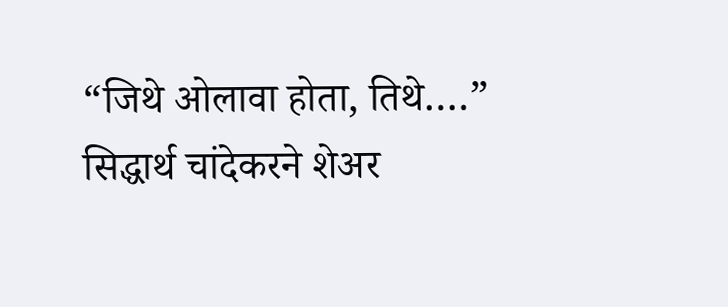“जिथे ओलावा होता, तिथे….” सिद्धार्थ चांदेकरने शेअर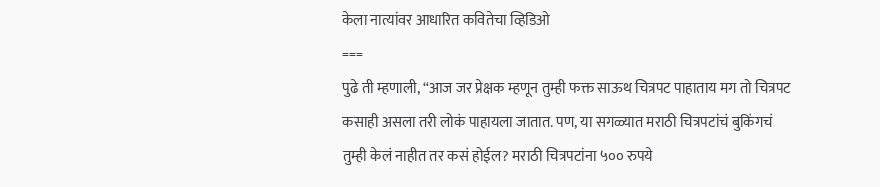केला नात्यांवर आधारित कवितेचा व्हिडिओ
===
पुढे ती म्हणाली, “आज जर प्रेक्षक म्हणून तुम्ही फक्त साऊथ चित्रपट पाहाताय मग तो चित्रपट कसाही असला तरी लोकं पाहायला जातात. पण, या सगळ्यात मराठी चित्रपटांचं बुकिंगचं तुम्ही केलं नाहीत तर कसं होईल? मराठी चित्रपटांना ५०० रुपये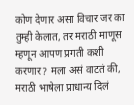कोण देणार असा विचार जर का तुम्ही केलात, तर मराठी माणूस म्हणून आपण प्रगती कशी करणार? मला असं वाटतं की, मराठी भाषेला प्राधान्य दिलं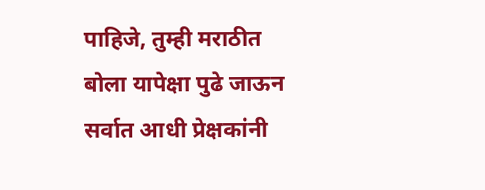पाहिजे, तुम्ही मराठीत बोला यापेक्षा पुढे जाऊन सर्वात आधी प्रेक्षकांनी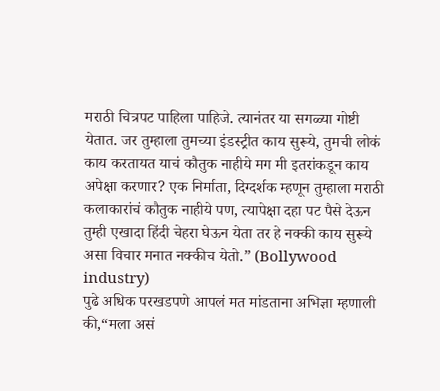मराठी चित्रपट पाहिला पाहिजे. त्यानंतर या सगळ्या गोष्टी येतात. जर तुम्हाला तुमच्या इंडस्ट्रीत काय सुरूये, तुमची लोकं काय करतायत याचं कौतुक नाहीये मग मी इतरांकडून काय अपेक्षा करणार? एक निर्माता, दिग्दर्शक म्हणून तुम्हाला मराठी कलाकारांचं कौतुक नाहीये पण, त्यापेक्षा दहा पट पैसे देऊन तुम्ही एखादा हिंदी चेहरा घेऊन येता तर हे नक्की काय सुरूये असा विचार मनात नक्कीच येतो.” (Bollywood industry)
पुढे अधिक परखडपणे आपलं मत मांडताना अभिज्ञा म्हणाली की,“मला असं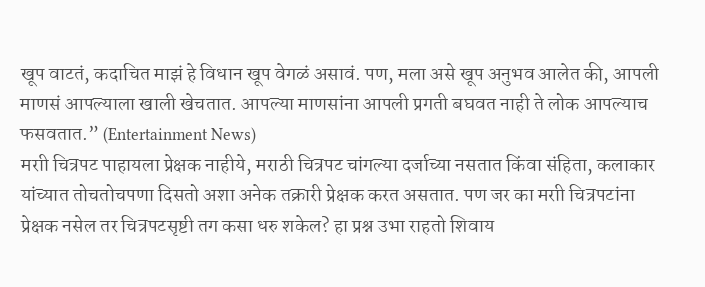खूप वाटतं, कदाचित माझं हे विधान खूप वेगळं असावं. पण, मला असे खूप अनुभव आलेत की, आपली माणसं आपल्याला खाली खेचतात. आपल्या माणसांना आपली प्रगती बघवत नाही ते लोक आपल्याच फसवतात.” (Entertainment News)
मराी चित्रपट पाहायला प्रेक्षक नाहीये, मराठी चित्रपट चांगल्या दर्जाच्या नसतात किंवा संहिता, कलाकार यांच्यात तोचतोचपणा दिसतो अशा अनेक तक्रारी प्रेक्षक करत असतात. पण जर का मराी चित्रपटांना प्रेक्षक नसेल तर चित्रपटसृष्टी तग कसा धरु शकेल? हा प्रश्न उभा राहतो शिवाय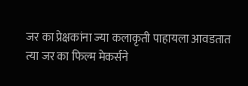जर का प्रेक्षकांना ज्या कलाकृती पाहायला आवडतात त्या जर का फिल्म मेकर्सने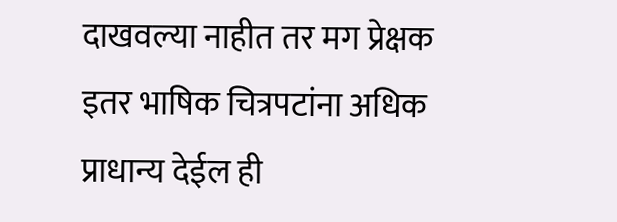दाखवल्या नाहीत तर मग प्रेक्षक इतर भाषिक चित्रपटांना अधिक प्राधान्य देईल ही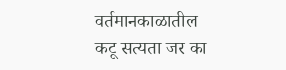वर्तमानकाळातील कटू सत्यता जर का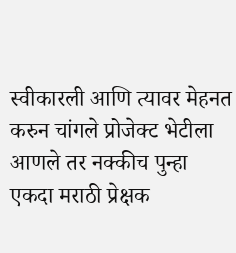स्वीकारली आणि त्यावर मेहनत करुन चांगले प्रोजेक्ट भेटीला आणले तर नक्कीच पुन्हा एकदा मराठी प्रेक्षक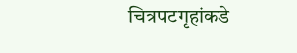चित्रपटगृहांकडे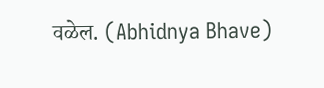वळेल. (Abhidnya Bhave)